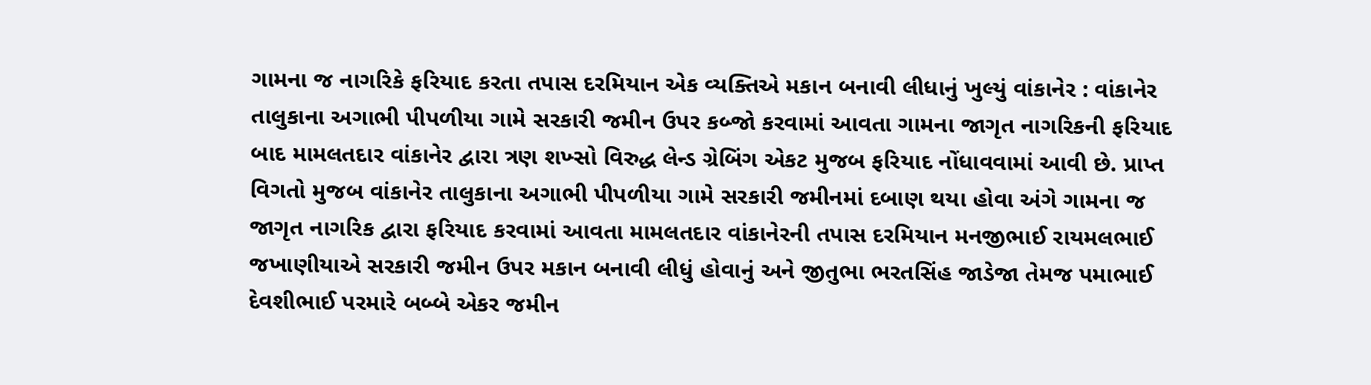ગામના જ નાગરિકે ફરિયાદ કરતા તપાસ દરમિયાન એક વ્યક્તિએ મકાન બનાવી લીધાનું ખુલ્યું વાંકાનેર : વાંકાનેર તાલુકાના અગાભી પીપળીયા ગામે સરકારી જમીન ઉપર કબ્જો કરવામાં આવતા ગામના જાગૃત નાગરિકની ફરિયાદ બાદ મામલતદાર વાંકાનેર દ્વારા ત્રણ શખ્સો વિરુદ્ધ લેન્ડ ગ્રેબિંગ એકટ મુજબ ફરિયાદ નોંધાવવામાં આવી છે. પ્રાપ્ત વિગતો મુજબ વાંકાનેર તાલુકાના અગાભી પીપળીયા ગામે સરકારી જમીનમાં દબાણ થયા હોવા અંગે ગામના જ જાગૃત નાગરિક દ્વારા ફરિયાદ કરવામાં આવતા મામલતદાર વાંકાનેરની તપાસ દરમિયાન મનજીભાઈ રાયમલભાઈ જખાણીયાએ સરકારી જમીન ઉપર મકાન બનાવી લીધું હોવાનું અને જીતુભા ભરતસિંહ જાડેજા તેમજ પમાભાઈ દેવશીભાઈ પરમારે બબ્બે એકર જમીન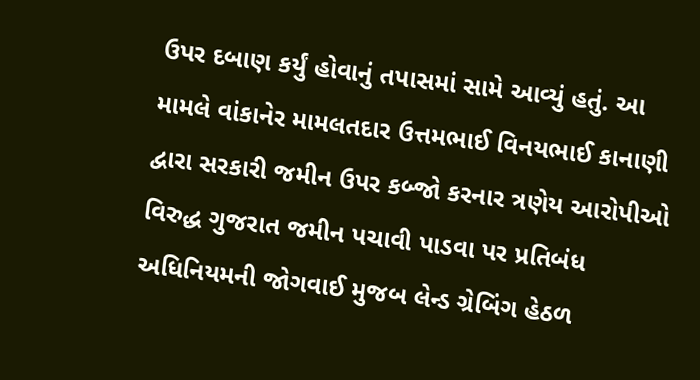ઉપર દબાણ કર્યું હોવાનું તપાસમાં સામે આવ્યું હતું. આ મામલે વાંકાનેર મામલતદાર ઉત્તમભાઈ વિનયભાઈ કાનાણી દ્વારા સરકારી જમીન ઉપર કબ્જો કરનાર ત્રણેય આરોપીઓ વિરુદ્ધ ગુજરાત જમીન પચાવી પાડવા પર પ્રતિબંધ અધિનિયમની જોગવાઈ મુજબ લેન્ડ ગ્રેબિંગ હેઠળ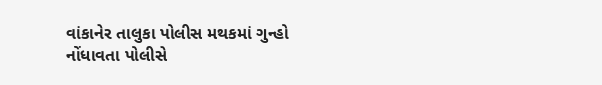વાંકાનેર તાલુકા પોલીસ મથકમાં ગુન્હો નોંધાવતા પોલીસે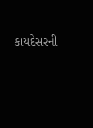કાયદેસરની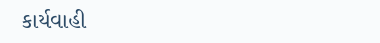કાર્યવાહી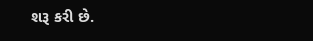શરૂ કરી છે.